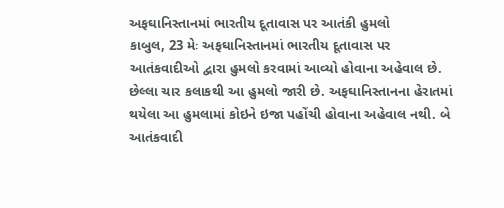અફઘાનિસ્તાનમાં ભારતીય દૂતાવાસ પર આતંકી હુમલો
કાબુલ, 23 મેઃ અફઘાનિસ્તાનમાં ભારતીય દૂતાવાસ પર આતંકવાદીઓ દ્વારા હુમલો કરવામાં આવ્યો હોવાના અહેવાલ છે. છેલ્લા ચાર કલાકથી આ હુમલો જારી છે. અફઘાનિસ્તાનના હેરાતમાં થયેલા આ હુમલામાં કોઇને ઇજા પહોંચી હોવાના અહેવાલ નથી. બે આતંકવાદી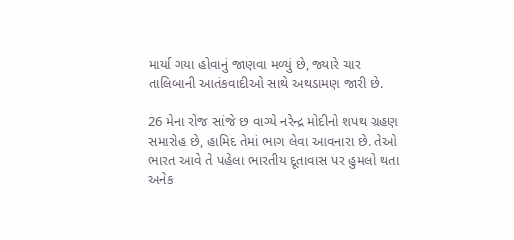માર્યા ગયા હોવાનું જાણવા મળ્યું છે, જ્યારે ચાર તાલિબાની આતંકવાદીઓ સાથે અથડામણ જારી છે.

26 મેના રોજ સાંજે છ વાગ્યે નરેન્દ્ર મોદીનો શપથ ગ્રહણ સમારોહ છે, હામિદ તેમાં ભાગ લેવા આવનારા છે. તેઓ ભારત આવે તે પહેલા ભારતીય દૂતાવાસ પર હુમલો થતા અનેક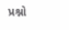પ્રશ્નો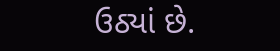ઉઠ્યાં છે.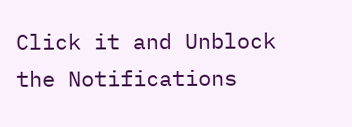Click it and Unblock the Notifications